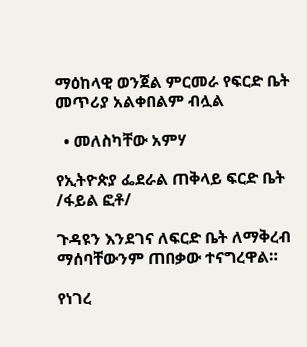ማዕከላዊ ወንጀል ምርመራ የፍርድ ቤት መጥሪያ አልቀበልም ብሏል

  • መለስካቸው አምሃ

የኢትዮጵያ ፌደራል ጠቅላይ ፍርድ ቤት /ፋይል ፎቶ/

ጉዳዩን እንደገና ለፍርድ ቤት ለማቅረብ ማሰባቸውንም ጠበቃው ተናግረዋል።

የነገረ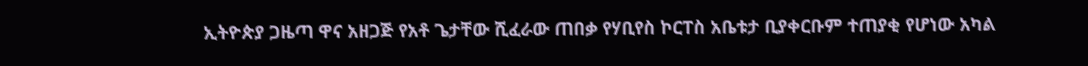ኢትዮጵያ ጋዜጣ ዋና አዘጋጅ የአቶ ጌታቸው ሺፈራው ጠበቃ የሃቢየስ ኮርፐስ አቤቱታ ቢያቀርቡም ተጠያቂ የሆነው አካል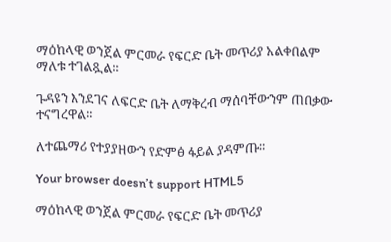ማዕከላዊ ወንጀል ምርመራ የፍርድ ቤት መጥሪያ አልቀበልም ማለቱ ተገልጿል።

ጉዳዩን እንደገና ለፍርድ ቤት ለማቅረብ ማሰባቸውንም ጠበቃው ተናግረዋል።

ለተጨማሪ የተያያዘውን የድምፅ ፋይል ያዳምጡ።

Your browser doesn’t support HTML5

ማዕከላዊ ወንጀል ምርመራ የፍርድ ቤት መጥሪያ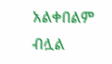አልቀበልም ብሏል